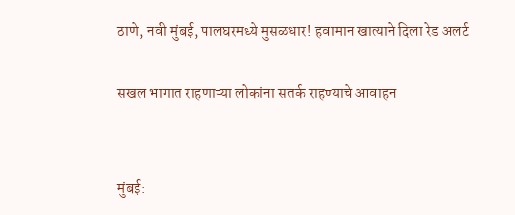ठाणे, नवी मुंबई, पालघरमध्ये मुसळधार! हवामान खात्याने दिला रेड अलर्ट

सखल भागात राहणाऱ्या लोकांना सतर्क राहण्याचे आवाहन


मुंबई: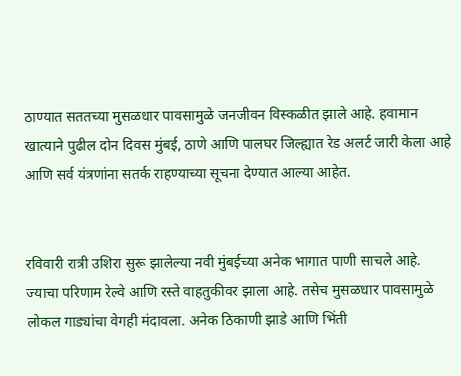ठाण्यात सततच्या मुसळधार पावसामुळे जनजीवन विस्कळीत झाले आहे. हवामान खात्याने पुढील दोन दिवस मुंबई, ठाणे आणि पालघर जिल्ह्यात रेड अलर्ट जारी केला आहे आणि सर्व यंत्रणांना सतर्क राहण्याच्या सूचना देण्यात आल्या आहेत.


रविवारी रात्री उशिरा सुरू झालेल्या नवी मुंबईच्या अनेक भागात पाणी साचले आहे. ज्याचा परिणाम रेल्वे आणि रस्ते वाहतुकीवर झाला आहे. तसेच मुसळधार पावसामुळे लोकल गाड्यांचा वेगही मंदावला. अनेक ठिकाणी झाडे आणि भिंती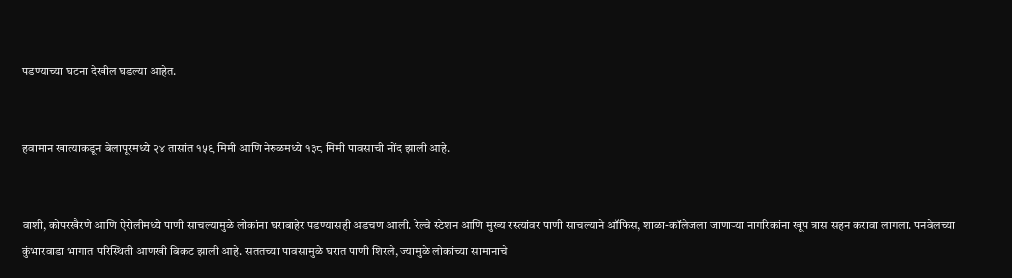पडण्याच्या घटना देखील घडल्या आहेत.


हवामान खात्याकडून बेलापूरमध्ये २४ तासांत १५९ मिमी आणि नेरुळमध्ये १३८ मिमी पावसाची नोंद झाली आहे.


वाशी, कोपरखैरणे आणि ऐरोलीमध्ये पाणी साचल्यामुळे लोकांना घराबाहेर पडण्यासही अडचण आली. रेल्वे स्टेशन आणि मुख्य रस्त्यांवर पाणी साचल्याने ऑफिस, शाळा-कॉलेजला जाणाऱ्या नागरिकांना खूप त्रास सहन करावा लागला. पनवेलच्या कुंभारवाडा भागात परिस्थिती आणखी बिकट झाली आहे. सततच्या पावसामुळे घरात पाणी शिरले, ज्यामुळे लोकांच्या सामानाचे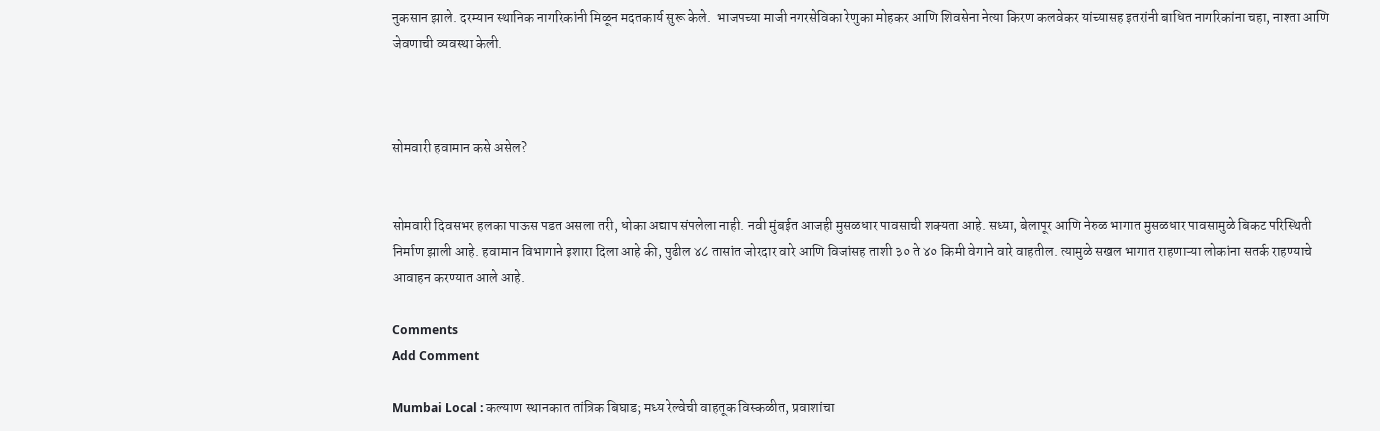नुकसान झाले. दरम्यान स्थानिक नागरिकांनी मिळून मदतकार्य सुरू केले.  भाजपच्या माजी नगरसेविका रेणुका मोहकर आणि शिवसेना नेत्या किरण कलवेकर यांच्यासह इतरांनी बाधित नागरिकांना चहा, नाश्ता आणि जेवणाची व्यवस्था केली.



सोमवारी हवामान कसे असेल?


सोमवारी दिवसभर हलका पाऊस पडत असला तरी, धोका अद्याप संपलेला नाही. नवी मुंबईत आजही मुसळधार पावसाची शक्यता आहे. सध्या, बेलापूर आणि नेरुळ भागात मुसळधार पावसामुळे बिकट परिस्थिती निर्माण झाली आहे. हवामान विभागाने इशारा दिला आहे की, पुढील ४८ तासांत जोरदार वारे आणि विजांसह ताशी ३० ते ४० किमी वेगाने वारे वाहतील. त्यामुळे सखल भागात राहणाऱ्या लोकांना सतर्क राहण्याचे आवाहन करण्यात आले आहे.

Comments
Add Comment

Mumbai Local : कल्याण स्थानकात तांत्रिक बिघाड; मध्य रेल्वेची वाहतूक विस्कळीत, प्रवाशांचा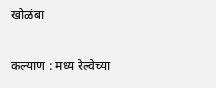खोळंबा

कल्याण : मध्य रेल्वेच्या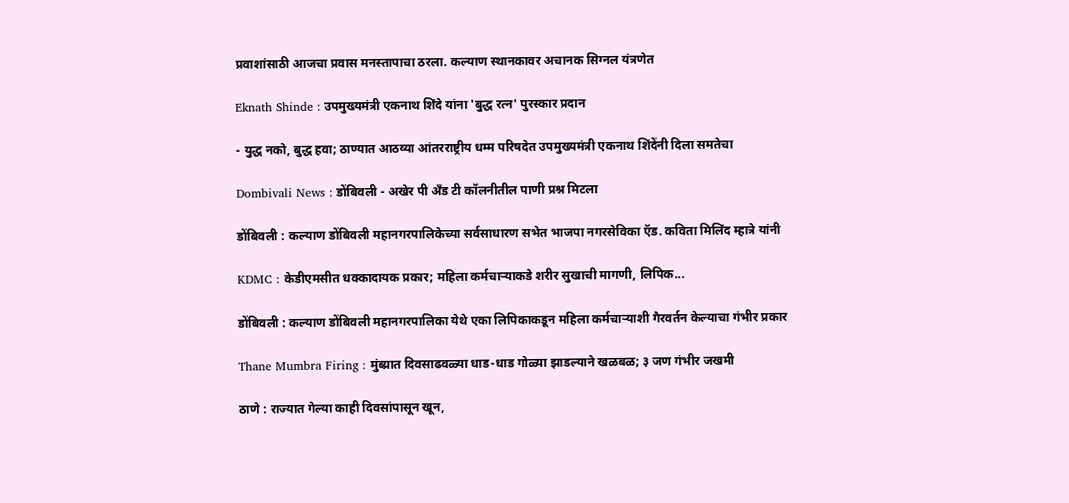प्रवाशांसाठी आजचा प्रवास मनस्तापाचा ठरला. कल्याण स्थानकावर अचानक सिग्नल यंत्रणेत

Eknath Shinde : उपमुख्यमंत्री एकनाथ शिंदे यांना 'बुद्ध रत्न' पुरस्कार प्रदान

- युद्ध नको, बुद्ध हवा; ठाण्यात आठव्या आंतरराष्ट्रीय धम्म परिषदेत उपमुख्यमंत्री एकनाथ शिंदेंनी दिला समतेचा

Dombivali News : डोंबिवली - अखेर पी अँड टी कॉलनीतील पाणी प्रश्न मिटला

डोंबिवली : कल्याण डोंबिवली महानगरपालिकेच्या सर्वसाधारण सभेत भाजपा नगरसेविका ऍड. कविता मिलिंद म्हात्रे यांनी

KDMC : केडीएमसीत धक्कादायक प्रकार; महिला कर्मचाऱ्याकडे शरीर सुखाची मागणी, लिपिक...

डोंबिवली : कल्याण डोंबिवली महानगरपालिका येथे एका लिपिकाकडून महिला कर्मचाऱ्याशी गैरवर्तन केल्याचा गंभीर प्रकार

Thane Mumbra Firing : मुंब्य्रात दिवसाढवळ्या धाड-धाड गोळ्या झाडल्याने खळबळ; ३ जण गंभीर जखमी

ठाणे : राज्यात गेल्या काही दिवसांपासून खून,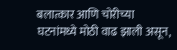बलात्कार आणि चोरीच्या घटनांमध्ये मोठी वाढ झाली असून,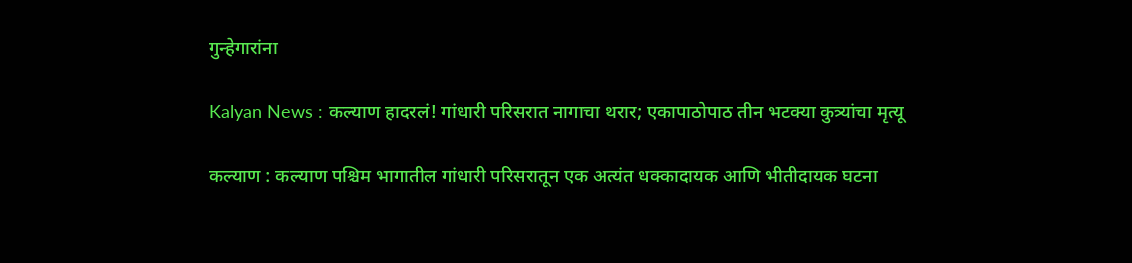गुन्हेगारांना

Kalyan News : कल्याण हादरलं! गांधारी परिसरात नागाचा थरार; एकापाठोपाठ तीन भटक्या कुत्र्यांचा मृत्यू

कल्याण : कल्याण पश्चिम भागातील गांधारी परिसरातून एक अत्यंत धक्कादायक आणि भीतीदायक घटना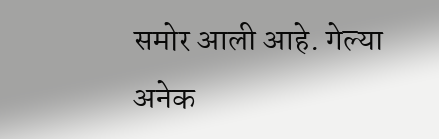समोर आली आहे. गेल्या अनेक